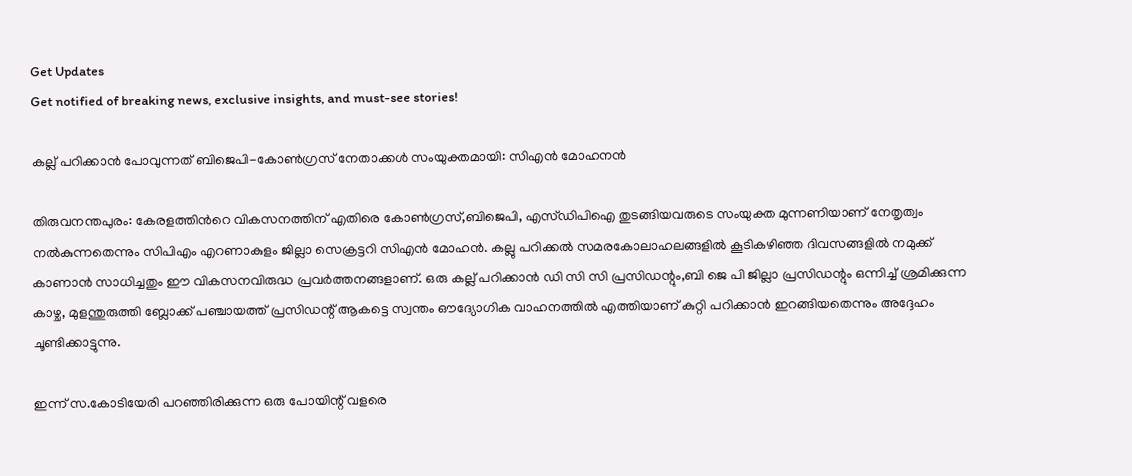Get Updates
Get notified of breaking news, exclusive insights, and must-see stories!

കല്ല് പറിക്കാന്‍ പോവുന്നത് ബിജെപി-കോണ്‍ഗ്രസ് നേതാക്കള്‍ സംയുക്തമായി: സിഎന്‍ മോഹനന്‍

തിരുവനന്തപുരം: കേരളത്തിന്‍റെ വികസനത്തിന് എതിരെ കോൺഗ്രസ്,ബിജെപി, എസ്ഡിപിഐ തുടങ്ങിയവരുടെ സംയുക്ത മുന്നണിയാണ് നേതൃത്വം നൽകുന്നതെന്നും സിപിഎം എറണാകുളം ജില്ലാ സെക്രട്ടറി സിഎന്‍ മോഹന്‍. കല്ലു പറിക്കൽ സമരകോലാഹലങ്ങളിൽ കൂടികഴിഞ്ഞ ദിവസങ്ങളിൽ നമുക്ക് കാണാൻ സാധിച്ചതും ഈ വികസനവിരുദ്ധ പ്രവര്‍ത്തനങ്ങളാണ്. ഒരു കല്ല് പറിക്കാൻ ഡി സി സി പ്രസിഡന്റും,ബി ജെ പി ജില്ലാ പ്രസിഡന്റും ഒന്നിച്ച് ശ്രമിക്കുന്ന കാഴ്ച, മുളന്തുരുത്തി ബ്ലോക്ക് പഞ്ചായത്ത് പ്രസിഡന്റ് ആകട്ടെ സ്വന്തം ഔദ്യോഗിക വാഹനത്തിൽ എത്തിയാണ് കുറ്റി പറിക്കാൻ ഇറങ്ങിയതെന്നും അദ്ദേഹം ചൂണ്ടിക്കാട്ടുന്നു.

ഇന്ന് സ.കോടിയേരി പറഞ്ഞിരിക്കുന്ന ഒരു പോയിന്റ് വളരെ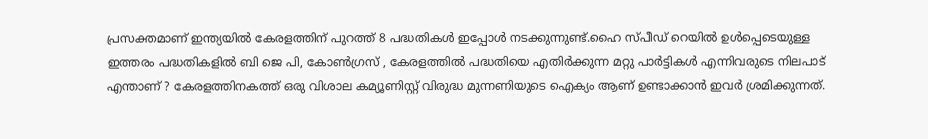പ്രസക്തമാണ് ഇന്ത്യയിൽ കേരളത്തിന് പുറത്ത് 8 പദ്ധതികൾ ഇപ്പോൾ നടക്കുന്നുണ്ട്.ഹൈ സ്പീഡ് റെയിൽ ഉൾപ്പെടെയുള്ള ഇത്തരം പദ്ധതികളിൽ ബി ജെ പി, കോൺഗ്രസ് , കേരളത്തിൽ പദ്ധതിയെ എതിർക്കുന്ന മറ്റു പാർട്ടികൾ എന്നിവരുടെ നിലപാട് എന്താണ് ? കേരളത്തിനകത്ത് ഒരു വിശാല കമ്യൂണിസ്റ്റ് വിരുദ്ധ മുന്നണിയുടെ ഐക്യം ആണ് ഉണ്ടാക്കാൻ ഇവർ ശ്രമിക്കുന്നത്.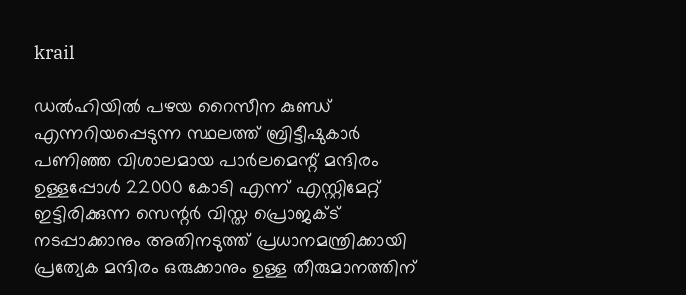krail

ഡൽഹിയിൽ പഴയ റൈസീന കുണ്ഡ് എന്നറിയപ്പെടുന്ന സ്ഥലത്ത് ബ്രിട്ടീഷുകാർ പണിഞ്ഞ വിശാലമായ പാർലമെന്റ് മന്ദിരം ഉള്ളപ്പോൾ 22000 കോടി എന്ന് എസ്റ്റിമേറ്റ് ഇട്ടിരിക്കുന്ന സെന്റർ വിസ്ത പ്രൊജക്ട് നടപ്പാക്കാനും അതിനടുത്ത് പ്രധാനമന്ത്രിക്കായി പ്രത്യേക മന്ദിരം ഒരുക്കാനും ഉള്ള തീരുമാനത്തിന്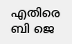എതിരെ ബി ജെ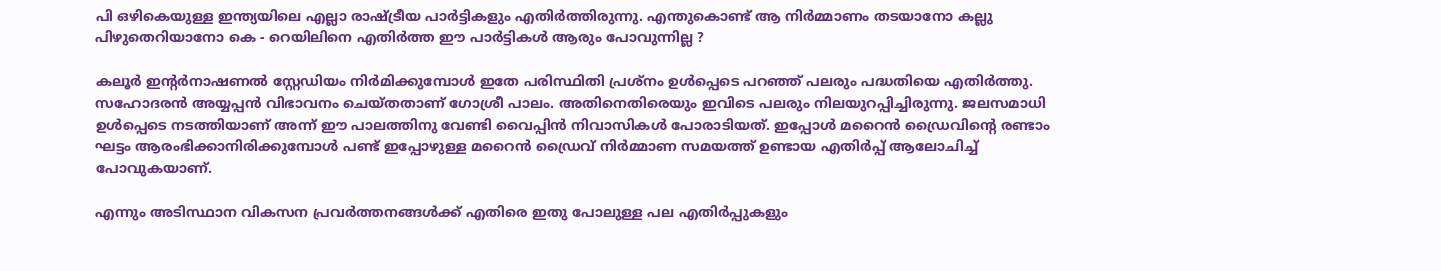പി ഒഴികെയുള്ള ഇന്ത്യയിലെ എല്ലാ രാഷ്ട്രീയ പാർട്ടികളും എതിർത്തിരുന്നു. എന്തുകൊണ്ട് ആ നിർമ്മാണം തടയാനോ കല്ലു പിഴുതെറിയാനോ കെ - റെയിലിനെ എതിർത്ത ഈ പാർട്ടികൾ ആരും പോവുന്നില്ല ?

കലൂർ ഇന്റർനാഷണൽ സ്റ്റേഡിയം നിർമിക്കുമ്പോൾ ഇതേ പരിസ്ഥിതി പ്രശ്നം ഉൾപ്പെടെ പറഞ്ഞ് പലരും പദ്ധതിയെ എതിർത്തു. സഹോദരൻ അയ്യപ്പൻ വിഭാവനം ചെയ്തതാണ് ഗോശ്രീ പാലം. അതിനെതിരെയും ഇവിടെ പലരും നിലയുറപ്പിച്ചിരുന്നു. ജലസമാധി ഉൾപ്പെടെ നടത്തിയാണ് അന്ന് ഈ പാലത്തിനു വേണ്ടി വൈപ്പിൻ നിവാസികൾ പോരാടിയത്. ഇപ്പോൾ മറൈൻ ഡ്രൈവിന്റെ രണ്ടാം ഘട്ടം ആരംഭിക്കാനിരിക്കുമ്പോൾ പണ്ട് ഇപ്പോഴുള്ള മറൈൻ ഡ്രൈവ് നിർമ്മാണ സമയത്ത് ഉണ്ടായ എതിർപ്പ് ആലോചിച്ച് പോവുകയാണ്.

എന്നും അടിസ്ഥാന വികസന പ്രവർത്തനങ്ങൾക്ക് എതിരെ ഇതു പോലുള്ള പല എതിർപ്പുകളും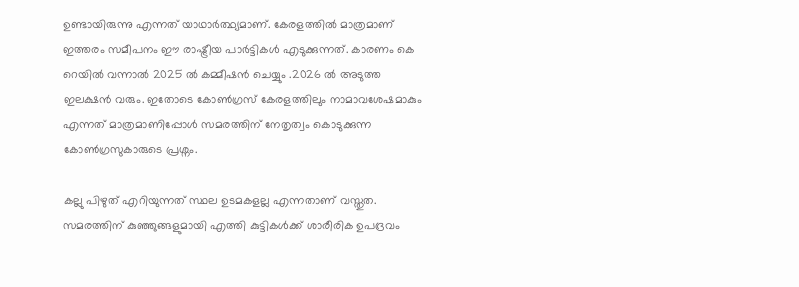ഉണ്ടായിരുന്നു എന്നത് യാഥാർത്ഥ്യമാണ്. കേരളത്തിൽ മാത്രമാണ് ഇത്തരം സമീപനം ഈ രാഷ്ട്രീയ പാർട്ടികൾ എടുക്കുന്നത്. കാരണം കെ റെയിൽ വന്നാൽ 2025 ൽ കമ്മീഷൻ ചെയ്യും .2026 ൽ അടുത്ത ഇലക്ഷൻ വരും. ഇതോടെ കോൺഗ്രസ് കേരളത്തിലും നാമാവശേഷമാകും എന്നത് മാത്രമാണിപ്പോൾ സമരത്തിന് നേതൃത്വം കൊടുക്കുന്ന കോൺഗ്രസുകാരുടെ പ്രശ്നം.

കല്ലു പിഴുത് എറിയുന്നത് സ്ഥല ഉടമകളല്ല എന്നതാണ് വസ്തുത. സമരത്തിന് കുഞ്ഞുങ്ങളുമായി എത്തി കുട്ടികൾക്ക് ശാരീരിക ഉപദ്രവം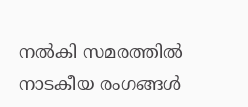നൽകി സമരത്തിൽ നാടകീയ രംഗങ്ങൾ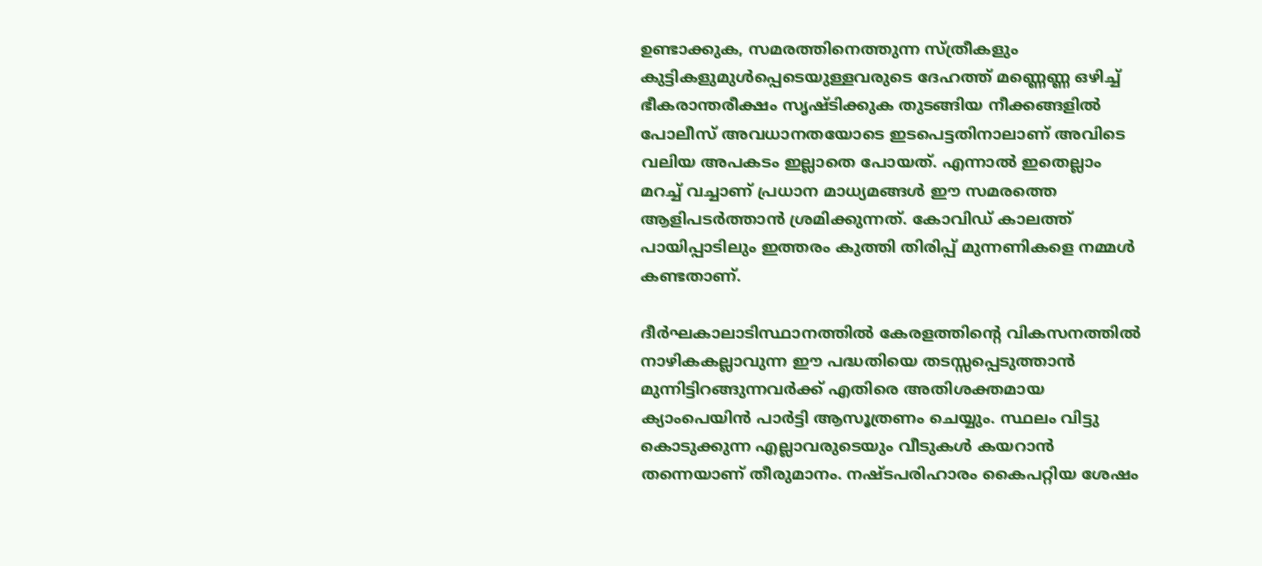ഉണ്ടാക്കുക, സമരത്തിനെത്തുന്ന സ്ത്രീകളും കുട്ടികളുമുൾപ്പെടെയുള്ളവരുടെ ദേഹത്ത് മണ്ണെണ്ണ ഒഴിച്ച് ഭീകരാന്തരീക്ഷം സൃഷ്ടിക്കുക തുടങ്ങിയ നീക്കങ്ങളിൽ പോലീസ് അവധാനതയോടെ ഇടപെട്ടതിനാലാണ് അവിടെ വലിയ അപകടം ഇല്ലാതെ പോയത്. എന്നാൽ ഇതെല്ലാം മറച്ച് വച്ചാണ് പ്രധാന മാധ്യമങ്ങൾ ഈ സമരത്തെ ആളിപടർത്താൻ ശ്രമിക്കുന്നത്. കോവിഡ് കാലത്ത് പായിപ്പാടിലും ഇത്തരം കുത്തി തിരിപ്പ് മുന്നണികളെ നമ്മൾ കണ്ടതാണ്.

ദീർഘകാലാടിസ്ഥാനത്തിൽ കേരളത്തിന്റെ വികസനത്തിൽ നാഴികകല്ലാവുന്ന ഈ പദ്ധതിയെ തടസ്സപ്പെടുത്താൻ മുന്നിട്ടിറങ്ങുന്നവർക്ക് എതിരെ അതിശക്തമായ ക്യാംപെയിൻ പാർട്ടി ആസൂത്രണം ചെയ്യും. സ്ഥലം വിട്ടു കൊടുക്കുന്ന എല്ലാവരുടെയും വീടുകൾ കയറാൻ തന്നെയാണ് തീരുമാനം. നഷ്ടപരിഹാരം കൈപറ്റിയ ശേഷം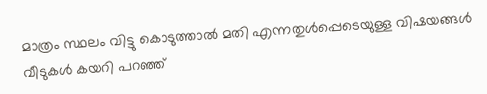മാത്രം സ്ഥലം വിട്ടു കൊടുത്താൽ മതി എന്നതുൾപ്പെടെയുള്ള വിഷയങ്ങൾ വീടുകൾ കയറി പറഞ്ഞ്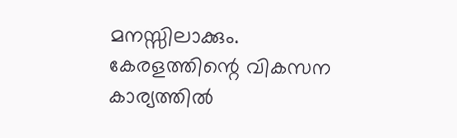മനസ്സിലാക്കും. കേരളത്തിന്റെ വികസന കാര്യത്തിൽ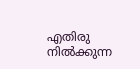എതിരു നിൽക്കുന്ന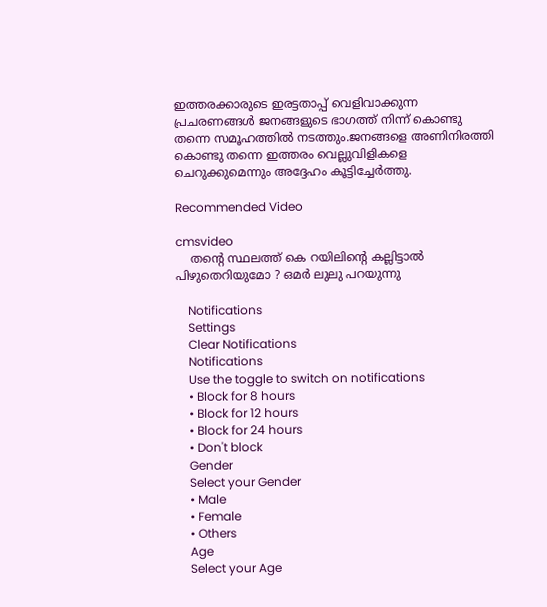ഇത്തരക്കാരുടെ ഇരട്ടതാപ്പ് വെളിവാക്കുന്ന പ്രചരണങ്ങൾ ജനങ്ങളുടെ ഭാഗത്ത് നിന്ന് കൊണ്ടു തന്നെ സമൂഹത്തിൽ നടത്തും.ജനങ്ങളെ അണിനിരത്തി കൊണ്ടു തന്നെ ഇത്തരം വെല്ലുവിളികളെ ചെറുക്കുമെന്നും അദ്ദേഹം കൂട്ടിച്ചേർത്തു.

Recommended Video

cmsvideo
    തന്റെ സ്ഥലത്ത് കെ റയിലിന്റെ കല്ലിട്ടാൽ പിഴുതെറിയുമോ ? ഒമർ ലുലു പറയുന്നു

    Notifications
    Settings
    Clear Notifications
    Notifications
    Use the toggle to switch on notifications
    • Block for 8 hours
    • Block for 12 hours
    • Block for 24 hours
    • Don't block
    Gender
    Select your Gender
    • Male
    • Female
    • Others
    Age
    Select your Age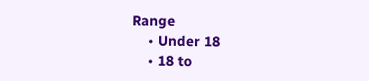Range
    • Under 18
    • 18 to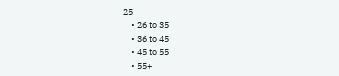25
    • 26 to 35
    • 36 to 45
    • 45 to 55
    • 55+